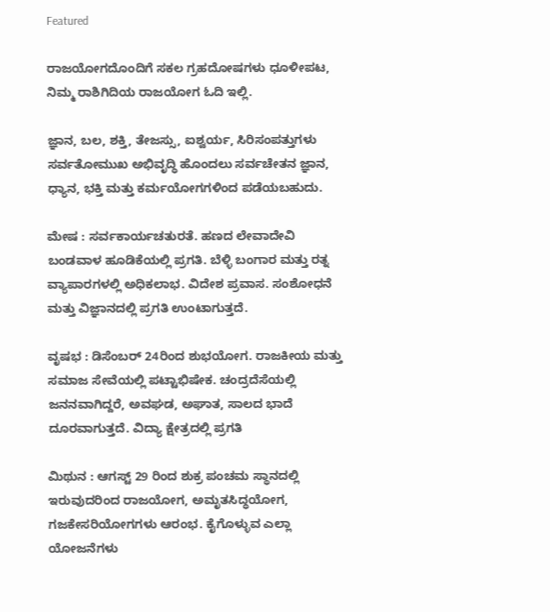Featured

ರಾಜಯೋಗದೊಂದಿಗೆ ಸಕಲ ಗ್ರಹದೋಷಗಳು ಧೂಳೀಪಟ, ನಿಮ್ಮ ರಾಶಿಗಿದಿಯ ರಾಜಯೋಗ ಓದಿ ಇಲ್ಲಿ.

ಜ್ಞಾನ, ಬಲ, ಶಕ್ತಿ, ತೇಜಸ್ಸು, ಐಶ್ವರ್ಯ, ಸಿರಿಸಂಪತ್ತುಗಳು ಸರ್ವತೋಮುಖ ಅಭಿವೃದ್ಧಿ ಹೊಂದಲು ಸರ್ವಚೇತನ ಜ್ಞಾನ, ಧ್ಯಾನ, ಭಕ್ತಿ ಮತ್ತು ಕರ್ಮಯೋಗಗಳಿಂದ ಪಡೆಯಬಹುದು.

ಮೇಷ : ಸರ್ವಕಾರ್ಯಚತುರತೆ. ಹಣದ ಲೇವಾದೇವಿ ಬಂಡವಾಳ ಹೂಡಿಕೆಯಲ್ಲಿ ಪ್ರಗತಿ. ಬೆಳ್ಳಿ ಬಂಗಾರ ಮತ್ತು ರತ್ನ ವ್ಯಾಪಾರಗಳಲ್ಲಿ ಅಧಿಕಲಾಭ. ವಿದೇಶ ಪ್ರವಾಸ. ಸಂಶೋಧನೆ ಮತ್ತು ವಿಜ್ಞಾನದಲ್ಲಿ ಪ್ರಗತಿ ಉಂಟಾಗುತ್ತದೆ.

ವೃಷಭ : ಡಿಸೆಂಬರ್‌ 24ರಿಂದ ಶುಭಯೋಗ. ರಾಜಕೀಯ ಮತ್ತು ಸಮಾಜ ಸೇವೆಯಲ್ಲಿ ಪಟ್ಟಾಭಿಷೇಕ. ಚಂದ್ರದೆಸೆಯಲ್ಲಿ ಜನನವಾಗಿದ್ದರೆ, ಅವಘಡ, ಅಘಾತ, ಸಾಲದ ಭಾದೆ ದೂರವಾಗುತ್ತದೆ. ವಿದ್ಯಾ ಕ್ಷೇತ್ರದಲ್ಲಿ ಪ್ರಗತಿ

ಮಿಥುನ : ಆಗಸ್ಟ್‌ 29 ರಿಂದ ಶುಕ್ರ ಪಂಚಮ ಸ್ಥಾನದಲ್ಲಿ ಇರುವುದರಿಂದ ರಾಜಯೋಗ, ಅಮೃತಸಿದ್ಧಯೋಗ, ಗಜಕೇಸರಿಯೋಗಗಳು ಆರಂಭ. ಕೈಗೊಳ್ಳುವ ಎಲ್ಲಾ ಯೋಜನೆಗಳು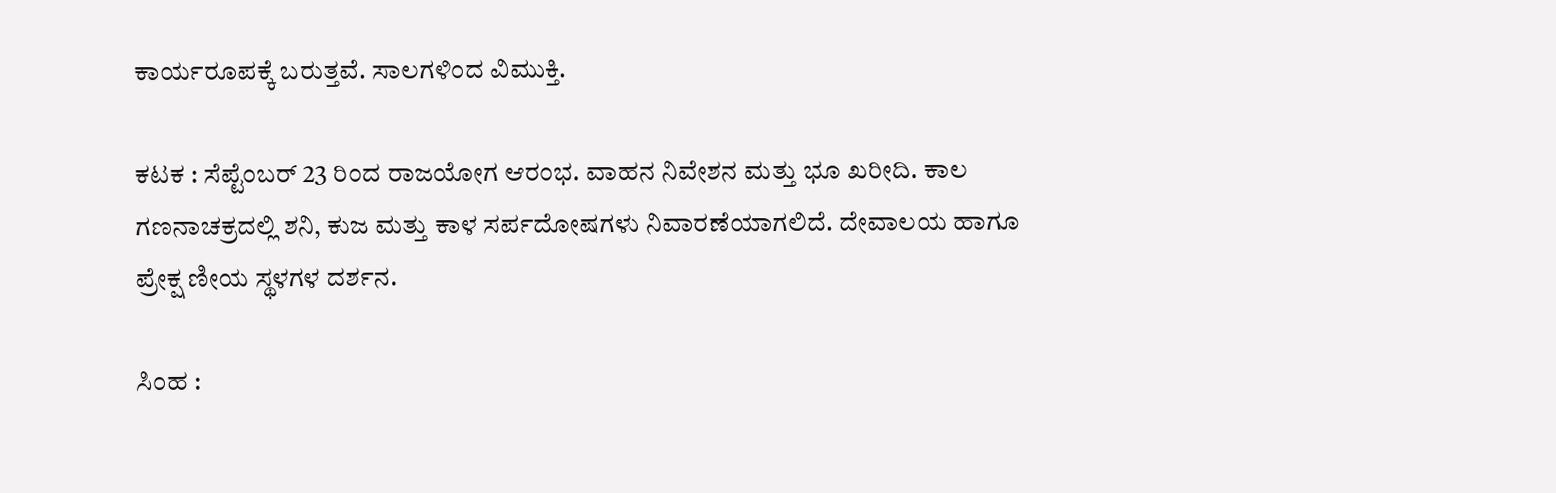ಕಾರ್ಯರೂಪಕ್ಕೆ ಬರುತ್ತವೆ. ಸಾಲಗಳಿಂದ ವಿಮುಕ್ತಿ.

ಕಟಕ : ಸೆಪ್ಟೆಂಬರ್‌ 23 ರಿಂದ ರಾಜಯೋಗ ಆರಂಭ. ವಾಹನ ನಿವೇಶನ ಮತ್ತು ಭೂ ಖರೀದಿ. ಕಾಲ ಗಣನಾಚಕ್ರದಲ್ಲಿ ಶನಿ, ಕುಜ ಮತ್ತು ಕಾಳ ಸರ್ಪದೋಷಗಳು ನಿವಾರಣೆಯಾಗಲಿದೆ. ದೇವಾಲಯ ಹಾಗೂ ಪ್ರೇಕ್ಷ ಣೀಯ ಸ್ಥಳಗಳ ದರ್ಶನ.

ಸಿಂಹ :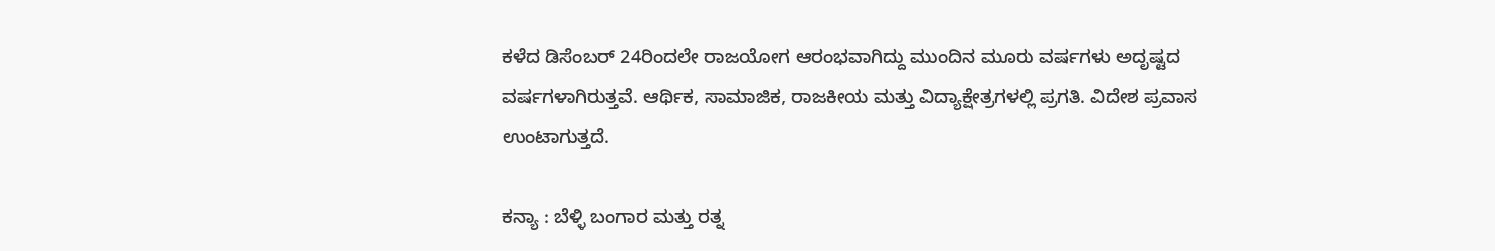ಕಳೆದ ಡಿಸೆಂಬರ್‌ 24ರಿಂದಲೇ ರಾಜಯೋಗ ಆರಂಭವಾಗಿದ್ದು ಮುಂದಿನ ಮೂರು ವರ್ಷಗಳು ಅದೃಷ್ಟದ ವರ್ಷಗಳಾಗಿರುತ್ತವೆ. ಆರ್ಥಿಕ, ಸಾಮಾಜಿಕ, ರಾಜಕೀಯ ಮತ್ತು ವಿದ್ಯಾಕ್ಷೇತ್ರಗಳಲ್ಲಿ ಪ್ರಗತಿ. ವಿದೇಶ ಪ್ರವಾಸ ಉಂಟಾಗುತ್ತದೆ.

ಕನ್ಯಾ : ಬೆಳ್ಳಿ ಬಂಗಾರ ಮತ್ತು ರತ್ನ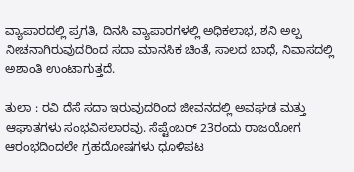ವ್ಯಾಪಾರದಲ್ಲಿ ಪ್ರಗತಿ, ದಿನಸಿ ವ್ಯಾಪಾರಗಳಲ್ಲಿ ಅಧಿಕಲಾಭ, ಶನಿ ಅಲ್ಪ ನೀಚನಾಗಿರುವುದರಿಂದ ಸದಾ ಮಾನಸಿಕ ಚಿಂತೆ, ಸಾಲದ ಬಾಧೆ, ನಿವಾಸದಲ್ಲಿ ಅಶಾಂತಿ ಉಂಟಾಗುತ್ತದೆ.

ತುಲಾ : ರವಿ ದೆಸೆ ಸದಾ ಇರುವುದರಿಂದ ಜೀವನದಲ್ಲಿ ಅವಘಡ ಮತ್ತು ಆಘಾತಗಳು ಸಂಭವಿಸಲಾರವು. ಸೆಪ್ಟೆಂಬರ್‌ 23ರಂದು ರಾಜಯೋಗ ಆರಂಭದಿಂದಲೇ ಗ್ರಹದೋಷಗಳು ಧೂಳಿಪಟ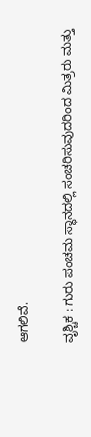ಆಗಲಿವೆ.

ವೃಶ್ಚಿಕ : ಗುರು ಪಂಚಮ ಸ್ಥಾನದಲ್ಲಿ ಸಂಚರಿಸುವುದರಿಂದ ಮಿತ್ರರು ಮತ್ತು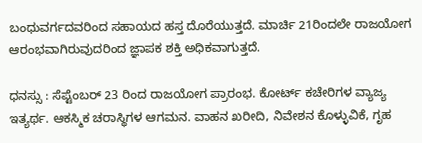ಬಂಧುವರ್ಗದವರಿಂದ ಸಹಾಯದ ಹಸ್ತ ದೊರೆಯುತ್ತದೆ. ಮಾರ್ಚಿ 21ರಿಂದಲೇ ರಾಜಯೋಗ ಆರಂಭವಾಗಿರುವುದರಿಂದ ಜ್ಞಾಪಕ ಶಕ್ತಿ ಅಧಿಕವಾಗುತ್ತದೆ.

ಧನಸ್ಸು : ಸೆಪ್ಟೆಂಬರ್‌ 23 ರಿಂದ ರಾಜಯೋಗ ಪ್ರಾರಂಭ. ಕೋರ್ಟ್‌ ಕಚೇರಿಗಳ ವ್ಯಾಜ್ಯ ಇತ್ಯರ್ಥ. ಆಕಸ್ಮಿಕ ಚರಾಸ್ಥಿಗಳ ಆಗಮನ. ವಾಹನ ಖರೀದಿ, ನಿವೇಶನ ಕೊಳ್ಳುವಿಕೆ, ಗೃಹ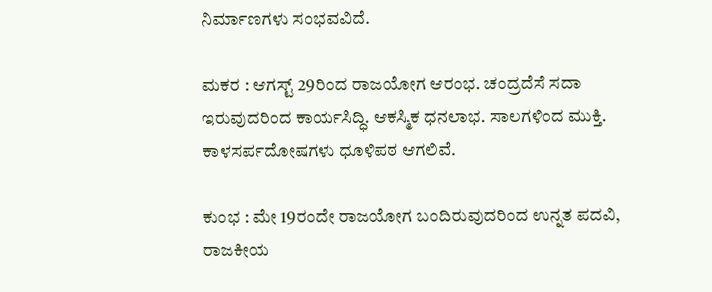ನಿರ್ಮಾಣಗಳು ಸಂಭವವಿದೆ.

ಮಕರ : ಆಗಸ್ಟ್‌ 29ರಿಂದ ರಾಜಯೋಗ ಆರಂಭ. ಚಂದ್ರದೆಸೆ ಸದಾ ಇರುವುದರಿಂದ ಕಾರ್ಯಸಿದ್ಧಿ. ಆಕಸ್ಮಿಕ ಧನಲಾಭ. ಸಾಲಗಳಿಂದ ಮುಕ್ತಿ. ಕಾಳಸರ್ಪದೋಷಗಳು ಧೂಳಿಪಠ ಆಗಲಿವೆ.

ಕುಂಭ : ಮೇ 19ರಂದೇ ರಾಜಯೋಗ ಬಂದಿರುವುದರಿಂದ ಉನ್ನತ ಪದವಿ, ರಾಜಕೀಯ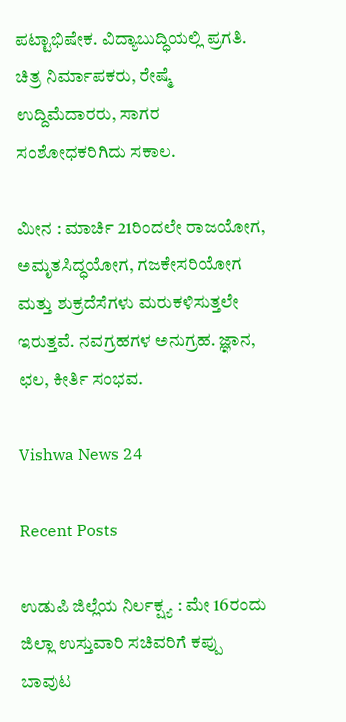ಪಟ್ಟಾಭಿಷೇಕ. ವಿದ್ಯಾಬುದ್ಧಿಯಲ್ಲಿ ಪ್ರಗತಿ. ಚಿತ್ರ ನಿರ್ಮಾಪಕರು, ರೇಷ್ಮೆ ಉದ್ದಿಮೆದಾರರು, ಸಾಗರ ಸಂಶೋಧಕರಿಗಿದು ಸಕಾಲ.

ಮೀನ : ಮಾರ್ಚಿ 21ರಿಂದಲೇ ರಾಜಯೋಗ, ಅಮೃತಸಿದ್ಧಯೋಗ, ಗಜಕೇಸರಿಯೋಗ ಮತ್ತು ಶುಕ್ರದೆಸೆಗಳು ಮರುಕಳಿಸುತ್ತಲೇ ಇರುತ್ತವೆ. ನವಗ್ರಹಗಳ ಅನುಗ್ರಹ. ಜ್ಞಾನ, ಛಲ, ಕೀರ್ತಿ ಸಂಭವ.

Vishwa News 24

Recent Posts

ಉಡುಪಿ ಜಿಲ್ಲೆಯ ನಿರ್ಲಕ್ಷ್ಯ : ಮೇ 16ರಂದು ಜಿಲ್ಲಾ ಉಸ್ತುವಾರಿ ಸಚಿವರಿಗೆ ಕಪ್ಪು ಬಾವುಟ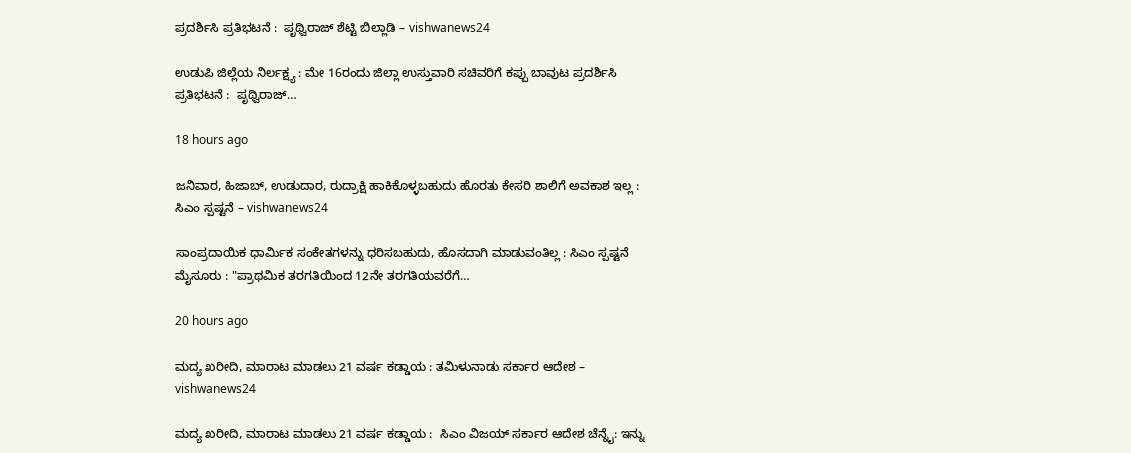ಪ್ರದರ್ಶಿಸಿ ಪ್ರತಿಭಟನೆ :  ಪೃಥ್ವಿರಾಜ್ ಶೆಟ್ಟಿ ಬಿಲ್ಲಾಡಿ – vishwanews24

ಉಡುಪಿ ಜಿಲ್ಲೆಯ ನಿರ್ಲಕ್ಷ್ಯ : ಮೇ 16ರಂದು ಜಿಲ್ಲಾ ಉಸ್ತುವಾರಿ ಸಚಿವರಿಗೆ ಕಪ್ಪು ಬಾವುಟ ಪ್ರದರ್ಶಿಸಿ ಪ್ರತಿಭಟನೆ :  ಪೃಥ್ವಿರಾಜ್…

18 hours ago

ಜನಿವಾರ, ಹಿಜಾಬ್, ಉಡುದಾರ, ರುದ್ರಾಕ್ಷಿ ಹಾಕಿಕೊಳ್ಳಬಹುದು ಹೊರತು ಕೇಸರಿ ಶಾಲಿಗೆ ಅವಕಾಶ ಇಲ್ಲ : ಸಿಎಂ ಸ್ಪಷ್ಟನೆ – vishwanews24

ಸಾಂಪ್ರದಾಯಿಕ ಧಾರ್ಮಿಕ ಸಂಕೇತಗಳನ್ನು ಧರಿಸಬಹುದು, ಹೊಸದಾಗಿ ಮಾಡುವಂತಿಲ್ಲ : ಸಿಎಂ ಸ್ಪಷ್ಟನೆ ಮೈಸೂರು : "ಪ್ರಾಥಮಿಕ ತರಗತಿಯಿಂದ 12ನೇ ತರಗತಿಯವರೆಗೆ…

20 hours ago

ಮದ್ಯ ಖರೀದಿ, ಮಾರಾಟ ಮಾಡಲು 21 ವರ್ಷ ಕಡ್ಡಾಯ : ತಮಿಳುನಾಡು ಸರ್ಕಾರ ಆದೇಶ – vishwanews24

ಮದ್ಯ ಖರೀದಿ, ಮಾರಾಟ ಮಾಡಲು 21 ವರ್ಷ ಕಡ್ಡಾಯ :  ಸಿಎಂ ವಿಜಯ್ ಸರ್ಕಾರ ಆದೇಶ ಚೆನ್ನೈ: ಇನ್ನು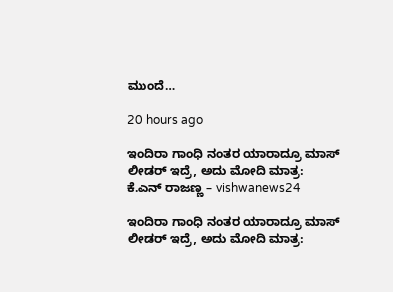ಮುಂದೆ…

20 hours ago

ಇಂದಿರಾ ಗಾಂಧಿ ನಂತರ ಯಾರಾದ್ರೂ ಮಾಸ್ ಲೀಡರ್ ಇದ್ರೆ, ಅದು ಮೋದಿ ಮಾತ್ರ: ಕೆ.ಎನ್‌ ರಾಜಣ್ಣ – vishwanews24

ಇಂದಿರಾ ಗಾಂಧಿ ನಂತರ ಯಾರಾದ್ರೂ ಮಾಸ್ ಲೀಡರ್ ಇದ್ರೆ, ಅದು ಮೋದಿ ಮಾತ್ರ: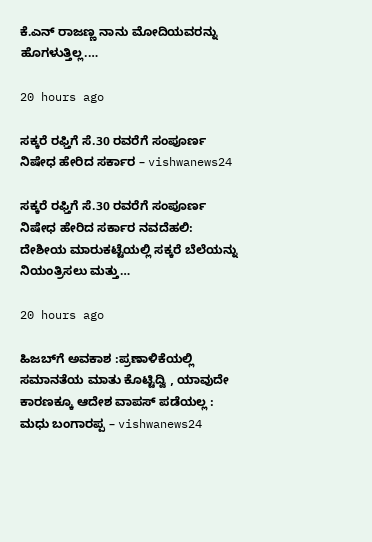ಕೆ.ಎನ್‌ ರಾಜಣ್ಣ ನಾನು ಮೋದಿಯವರನ್ನು ಹೊಗಳುತ್ತಿಲ್ಲ.…

20 hours ago

ಸಕ್ಕರೆ ರಫ್ತಿಗೆ ಸೆ.30 ರವರೆಗೆ ಸಂಪೂರ್ಣ ನಿಷೇಧ ಹೇರಿದ ಸರ್ಕಾರ – vishwanews24

ಸಕ್ಕರೆ ರಫ್ತಿಗೆ ಸೆ.30 ರವರೆಗೆ ಸಂಪೂರ್ಣ ನಿಷೇಧ ಹೇರಿದ ಸರ್ಕಾರ ನವದೆಹಲಿ: ದೇಶೀಯ ಮಾರುಕಟ್ಟೆಯಲ್ಲಿ ಸಕ್ಕರೆ ಬೆಲೆಯನ್ನು ನಿಯಂತ್ರಿಸಲು ಮತ್ತು…

20 hours ago

ಹಿಜಬ್‌ಗೆ ಅವಕಾಶ :ಪ್ರಣಾಳಿಕೆಯಲ್ಲಿ ಸಮಾನತೆಯ ಮಾತು ಕೊಟ್ಟಿದ್ವಿ , ಯಾವುದೇ ಕಾರಣಕ್ಕೂ ಆದೇಶ ವಾಪಸ್ ಪಡೆಯಲ್ಲ : ಮಧು ಬಂಗಾರಪ್ಪ – vishwanews24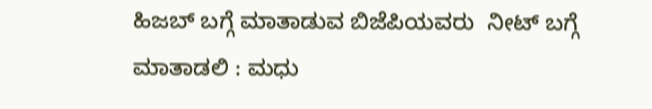ಹಿಜಬ್ ಬಗ್ಗೆ ಮಾತಾಡುವ ಬಿಜೆಪಿಯವರು  ನೀಟ್ ಬಗ್ಗೆ ಮಾತಾಡಲಿ : ಮಧು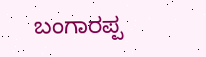ಬಂಗಾರಪ್ಪ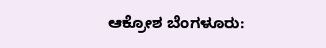ಆಕ್ರೋಶ ಬೆಂಗಳೂರು: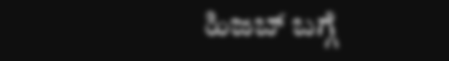ಹಿಜಬ್ ಬಗ್ಗೆ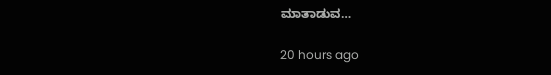ಮಾತಾಡುವ…

20 hours ago